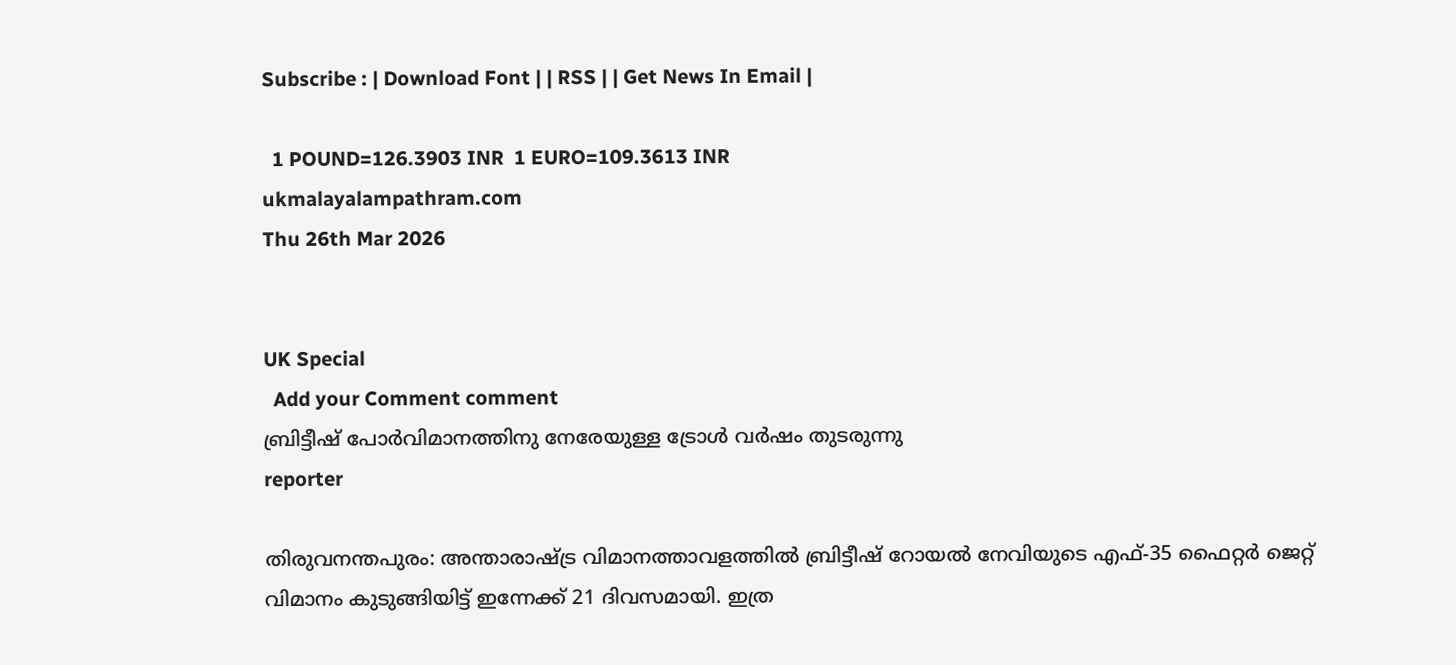Subscribe : | Download Font | | RSS | | Get News In Email |

  1 POUND=126.3903 INR  1 EURO=109.3613 INR
ukmalayalampathram.com
Thu 26th Mar 2026


UK Special
  Add your Comment comment
ബ്രിട്ടീഷ് പോര്‍വിമാനത്തിനു നേരേയുള്ള ട്രോള്‍ വര്‍ഷം തുടരുന്നു
reporter

തിരുവനന്തപുരം: അന്താരാഷ്ട്ര വിമാനത്താവളത്തില്‍ ബ്രിട്ടീഷ് റോയല്‍ നേവിയുടെ എഫ്-35 ഫൈറ്റര്‍ ജെറ്റ് വിമാനം കുടുങ്ങിയിട്ട് ഇന്നേക്ക് 21 ദിവസമായി. ഇത്ര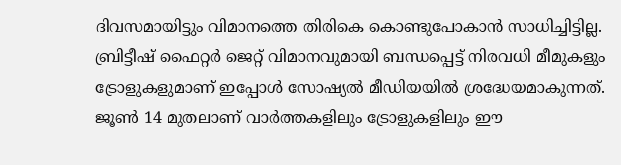ദിവസമായിട്ടും വിമാനത്തെ തിരികെ കൊണ്ടുപോകാന്‍ സാധിച്ചിട്ടില്ല. ബ്രിട്ടീഷ് ഫൈറ്റര്‍ ജെറ്റ് വിമാനവുമായി ബന്ധപ്പെട്ട് നിരവധി മീമുകളും ട്രോളുകളുമാണ് ഇപ്പോള്‍ സോഷ്യല്‍ മീഡിയയില്‍ ശ്രദ്ധേയമാകുന്നത്. ജൂണ്‍ 14 മുതലാണ് വാര്‍ത്തകളിലും ട്രോളുകളിലും ഈ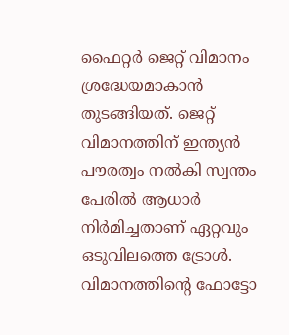ഫൈറ്റര്‍ ജെറ്റ് വിമാനം ശ്രദ്ധേയമാകാന്‍ തുടങ്ങിയത്. ജെറ്റ് വിമാനത്തിന് ഇന്ത്യന്‍ പൗരത്വം നല്‍കി സ്വന്തം പേരില്‍ ആധാര്‍ നിര്‍മിച്ചതാണ് ഏറ്റവും ഒടുവിലത്തെ ട്രോള്‍. വിമാനത്തിന്റെ ഫോട്ടോ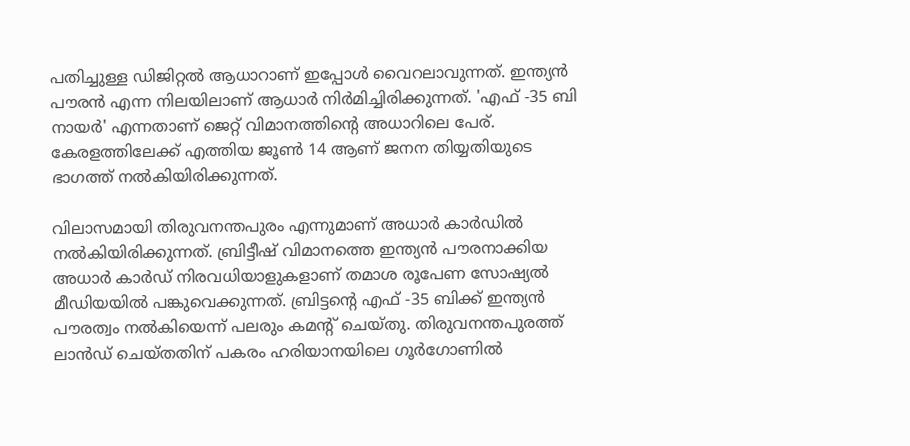പതിച്ചുള്ള ഡിജിറ്റല്‍ ആധാറാണ് ഇപ്പോള്‍ വൈറലാവുന്നത്. ഇന്ത്യന്‍ പൗരന്‍ എന്ന നിലയിലാണ് ആധാര്‍ നിര്‍മിച്ചിരിക്കുന്നത്. 'എഫ് -35 ബി നായര്‍' എന്നതാണ് ജെറ്റ് വിമാനത്തിന്റെ അധാറിലെ പേര്. കേരളത്തിലേക്ക് എത്തിയ ജൂണ്‍ 14 ആണ് ജനന തിയ്യതിയുടെ ഭാഗത്ത് നല്‍കിയിരിക്കുന്നത്.

വിലാസമായി തിരുവനന്തപുരം എന്നുമാണ് അധാര്‍ കാര്‍ഡില്‍ നല്‍കിയിരിക്കുന്നത്. ബ്രിട്ടീഷ് വിമാനത്തെ ഇന്ത്യന്‍ പൗരനാക്കിയ അധാര്‍ കാര്‍ഡ് നിരവധിയാളുകളാണ് തമാശ രൂപേണ സോഷ്യല്‍ മീഡിയയില്‍ പങ്കുവെക്കുന്നത്. ബ്രിട്ടന്റെ എഫ് -35 ബിക്ക് ഇന്ത്യന്‍ പൗരത്വം നല്‍കിയെന്ന് പലരും കമന്റ് ചെയ്തു. തിരുവനന്തപുരത്ത് ലാന്‍ഡ് ചെയ്തതിന് പകരം ഹരിയാനയിലെ ഗൂര്‍ഗോണില്‍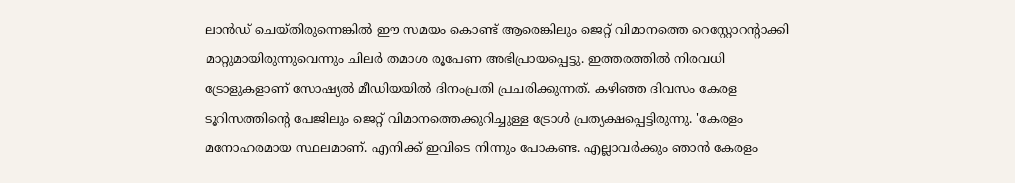ലാന്‍ഡ് ചെയ്തിരുന്നെങ്കില്‍ ഈ സമയം കൊണ്ട് ആരെങ്കിലും ജെറ്റ് വിമാനത്തെ റെസ്റ്റോറന്റാക്കി മാറ്റുമായിരുന്നുവെന്നും ചിലര്‍ തമാശ രൂപേണ അഭിപ്രായപ്പെട്ടു. ഇത്തരത്തില്‍ നിരവധി ട്രോളുകളാണ് സോഷ്യല്‍ മീഡിയയില്‍ ദിനംപ്രതി പ്രചരിക്കുന്നത്. കഴിഞ്ഞ ദിവസം കേരള ടൂറിസത്തിന്റെ പേജിലും ജെറ്റ് വിമാനത്തെക്കുറിച്ചുള്ള ട്രോള്‍ പ്രത്യക്ഷപ്പെട്ടിരുന്നു. 'കേരളം മനോഹരമായ സ്ഥലമാണ്. എനിക്ക് ഇവിടെ നിന്നും പോകണ്ട. എല്ലാവര്‍ക്കും ഞാന്‍ കേരളം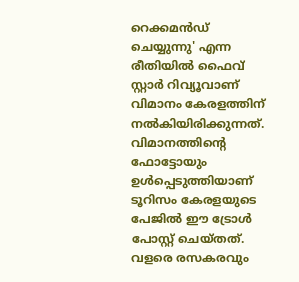റെക്കമന്‍ഡ് ചെയ്യുന്നു' എന്ന രീതിയില്‍ ഫൈവ് സ്റ്റാര്‍ റിവ്യൂവാണ് വിമാനം കേരളത്തിന് നല്‍കിയിരിക്കുന്നത്. വിമാനത്തിന്റെ ഫോട്ടോയും ഉള്‍പ്പെടുത്തിയാണ് ടൂറിസം കേരളയുടെ പേജില്‍ ഈ ട്രോള്‍ പോസ്റ്റ് ചെയ്തത്. വളരെ രസകരവും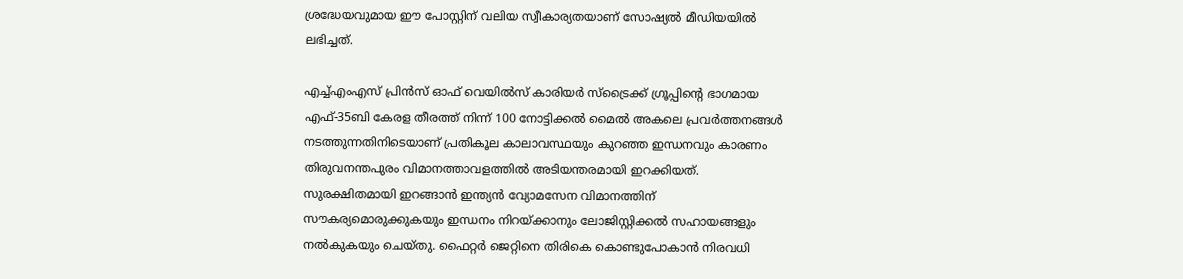ശ്രദ്ധേയവുമായ ഈ പോസ്റ്റിന് വലിയ സ്വീകാര്യതയാണ് സോഷ്യല്‍ മീഡിയയില്‍ ലഭിച്ചത്.

എച്ച്എംഎസ് പ്രിന്‍സ് ഓഫ് വെയില്‍സ് കാരിയര്‍ സ്ട്രൈക്ക് ഗ്രൂപ്പിന്റെ ഭാഗമായ എഫ്-35ബി കേരള തീരത്ത് നിന്ന് 100 നോട്ടിക്കല്‍ മൈല്‍ അകലെ പ്രവര്‍ത്തനങ്ങള്‍ നടത്തുന്നതിനിടെയാണ് പ്രതികൂല കാലാവസ്ഥയും കുറഞ്ഞ ഇന്ധനവും കാരണം തിരുവനന്തപുരം വിമാനത്താവളത്തില്‍ അടിയന്തരമായി ഇറക്കിയത്. സുരക്ഷിതമായി ഇറങ്ങാന്‍ ഇന്ത്യന്‍ വ്യോമസേന വിമാനത്തിന് സൗകര്യമൊരുക്കുകയും ഇന്ധനം നിറയ്ക്കാനും ലോജിസ്റ്റിക്കല്‍ സഹായങ്ങളും നല്‍കുകയും ചെയ്തു. ഫൈറ്റര്‍ ജെറ്റിനെ തിരികെ കൊണ്ടുപോകാന്‍ നിരവധി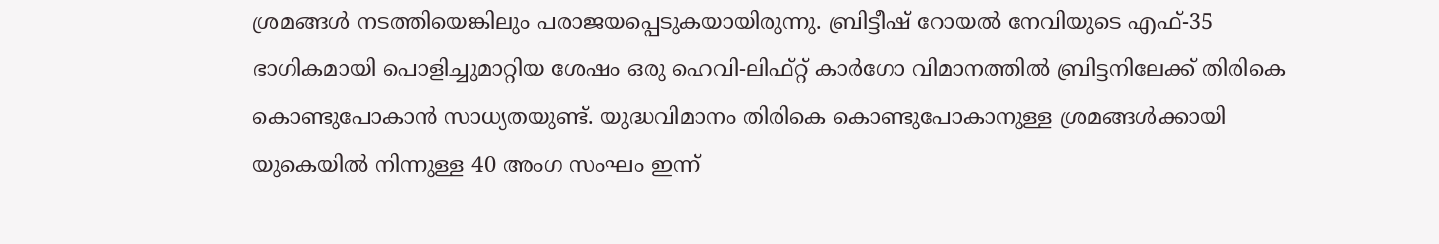ശ്രമങ്ങള്‍ നടത്തിയെങ്കിലും പരാജയപ്പെടുകയായിരുന്നു. ബ്രിട്ടീഷ് റോയല്‍ നേവിയുടെ എഫ്-35 ഭാഗികമായി പൊളിച്ചുമാറ്റിയ ശേഷം ഒരു ഹെവി-ലിഫ്റ്റ് കാര്‍ഗോ വിമാനത്തില്‍ ബ്രിട്ടനിലേക്ക് തിരികെ കൊണ്ടുപോകാന്‍ സാധ്യതയുണ്ട്. യുദ്ധവിമാനം തിരികെ കൊണ്ടുപോകാനുള്ള ശ്രമങ്ങള്‍ക്കായി യുകെയില്‍ നിന്നുള്ള 40 അംഗ സംഘം ഇന്ന്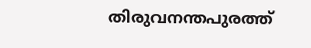തിരുവനന്തപുരത്ത്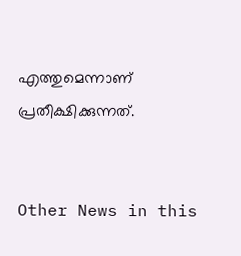എത്തുമെന്നാണ് പ്രതീക്ഷിക്കുന്നത്.


Other News in this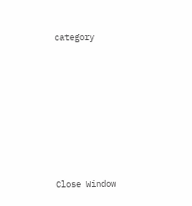category








Close Window